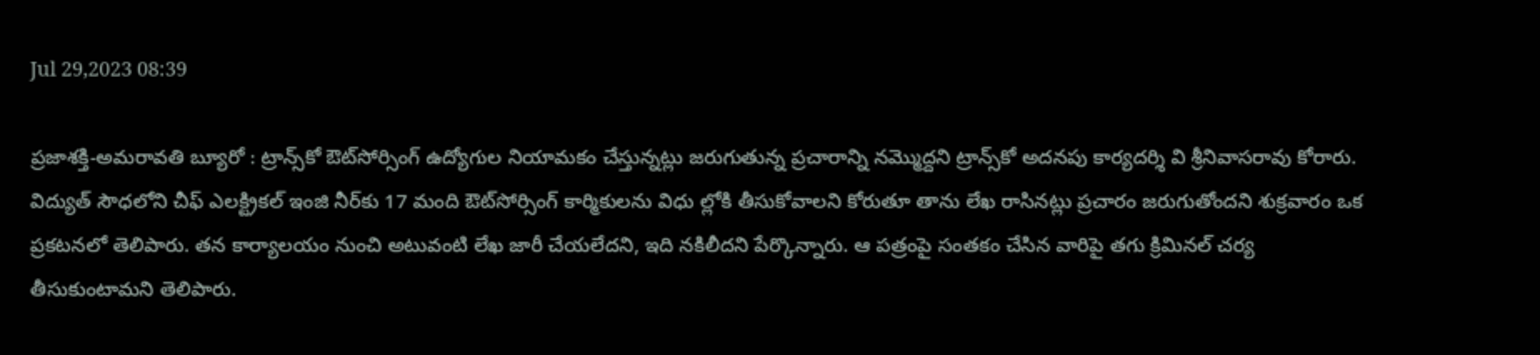Jul 29,2023 08:39

ప్రజాశక్తి-అమరావతి బ్యూరో : ట్రాన్స్‌కో ఔట్‌సోర్సింగ్‌ ఉద్యోగుల నియామకం చేస్తున్నట్లు జరుగుతున్న ప్రచారాన్ని నమ్మొద్దని ట్రాన్స్‌కో అదనపు కార్యదర్శి వి శ్రీనివాసరావు కోరారు. విద్యుత్‌ సౌధలోని చీఫ్‌ ఎలక్ట్రికల్‌ ఇంజి నీర్‌కు 17 మంది ఔట్‌సోర్సింగ్‌ కార్మికులను విధు ల్లోకి తీసుకోవాలని కోరుతూ తాను లేఖ రాసినట్లు ప్రచారం జరుగుతోందని శుక్రవారం ఒక ప్రకటనలో తెలిపారు. తన కార్యాలయం నుంచి అటువంటి లేఖ జారీ చేయలేదని, ఇది నకిలీదని పేర్కొన్నారు. ఆ పత్రంపై సంతకం చేసిన వారిపై తగు క్రిమినల్‌ చర్య తీసుకుంటామని తెలిపారు.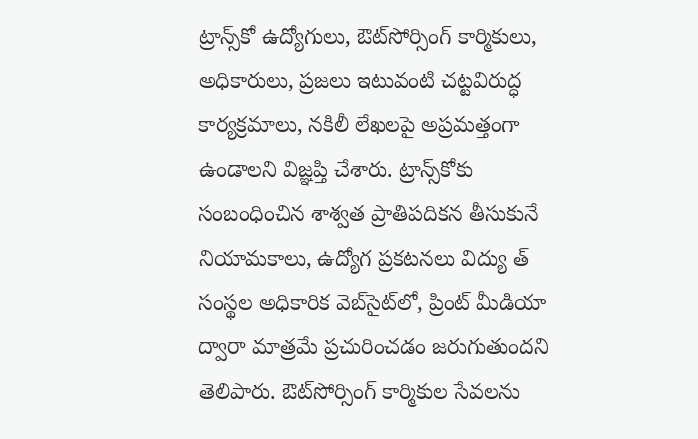ట్రాన్స్‌కో ఉద్యోగులు, ఔట్‌సోర్సింగ్‌ కార్మికులు, అధికారులు, ప్రజలు ఇటువంటి చట్టవిరుద్ధ కార్యక్రమాలు, నకిలీ లేఖలపై అప్రమత్తంగా ఉండాలని విజ్ఞప్తి చేశారు. ట్రాన్స్‌కోకు సంబంధించిన శాశ్వత ప్రాతిపదికన తీసుకునే నియామకాలు, ఉద్యోగ ప్రకటనలు విద్యు త్‌ సంస్థల అధికారిక వెబ్‌సైట్‌లో, ప్రింట్‌ మీడియా ద్వారా మాత్రమే ప్రచురించడం జరుగుతుందని తెలిపారు. ఔట్‌సోర్సింగ్‌ కార్మికుల సేవలను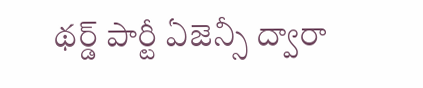థర్డ్‌ పార్టీ ఏజెన్సీ ద్వారా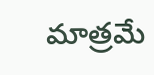మాత్రమే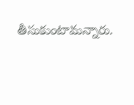తీసుకుంటామన్నారు.